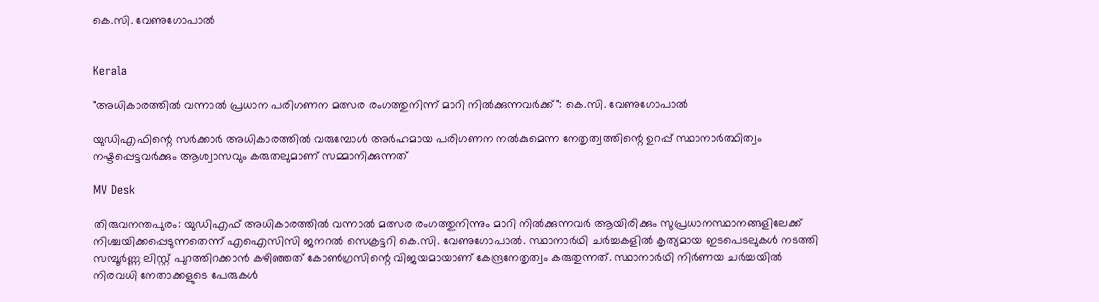കെ.സി. വേണുഗോപാൽ


Kerala

"അധികാരത്തിൽ വന്നാൽ പ്രധാന പരിഗണന മത്സര രംഗത്തുനിന്ന് മാറി നിൽക്കുന്നവർക്ക്": കെ.സി. വേണുഗോപാല്‍

യുഡിഎഫിന്റെ സര്‍ക്കാര്‍ അധികാരത്തില്‍ വരുമ്പോള്‍ അര്‍ഹമായ പരിഗണന നല്‍കുമെന്ന നേതൃത്വത്തിന്റെ ഉറപ്പ് സ്ഥാനാര്‍ത്ഥിത്വം നഷ്ടപ്പെട്ടവര്‍ക്കും ആശ്വാസവും കരുതലുമാണ് സമ്മാനിക്കുന്നത്

MV Desk

തിരുവനന്തപുരം: യുഡിഎഫ് അധികാരത്തിൽ വന്നാൽ മത്സര രംഗത്തുനിന്നും മാറി നില്‍ക്കുന്നവര്‍ ആയിരിക്കും സുപ്രധാനസ്ഥാനങ്ങളിലേക്ക് നിശ്ചയിക്കപ്പെടുന്നതെന്ന് എഐസിസി ജനറല്‍ സെക്രട്ടറി കെ.സി. വേണുഗോപാല്‍. സ്ഥാനാര്‍ഥി ചര്‍ച്ചകളില്‍ കൃത്യമായ ഇടപെടലുകള്‍ നടത്തി സമ്പൂര്‍ണ്ണ ലിസ്റ്റ് പുറത്തിറക്കാന്‍ കഴിഞ്ഞത് കോണ്‍ഗ്രസിന്റെ വിജയമായാണ് കേന്ദ്രനേതൃത്വം കരുതുന്നത്. സ്ഥാനാർഥി നിര്‍ണയ ചര്‍ച്ചയില്‍ നിരവധി നേതാക്കളുടെ പേരുകള്‍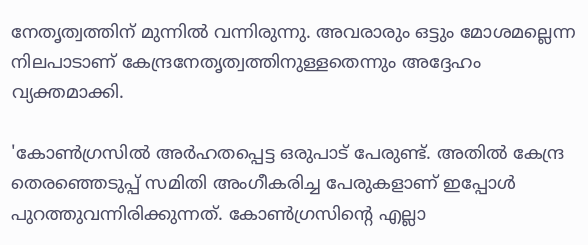നേതൃത്വത്തിന് മുന്നില്‍ വന്നിരുന്നു. അവരാരും ഒട്ടും മോശമല്ലെന്ന നിലപാടാണ് കേന്ദ്രനേതൃത്വത്തിനുള്ളതെന്നും അദ്ദേഹം വ്യക്തമാക്കി.

'കോണ്‍ഗ്രസില്‍ അര്‍ഹതപ്പെട്ട ഒരുപാട് പേരുണ്ട്. അതില്‍ കേന്ദ്ര തെരഞ്ഞെടുപ്പ് സമിതി അംഗീകരിച്ച പേരുകളാണ് ഇപ്പോള്‍ പുറത്തുവന്നിരിക്കുന്നത്. കോണ്‍ഗ്രസിന്‍റെ എല്ലാ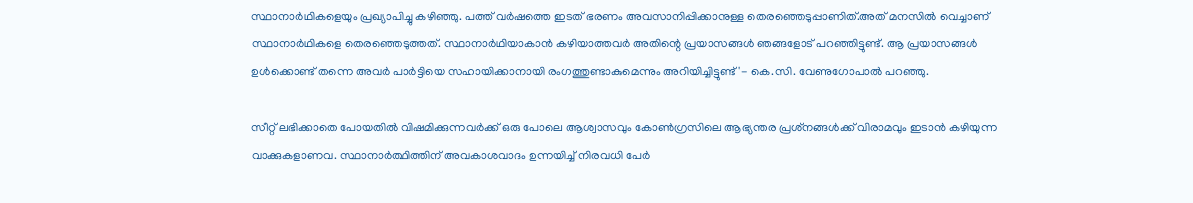സ്ഥാനാർഥികളെയും പ്രഖ്യാപിച്ചു കഴിഞ്ഞു. പത്ത് വര്‍ഷത്തെ ഇടത് ഭരണം അവസാനിപ്പിക്കാനുള്ള തെരഞ്ഞെടുപ്പാണിത്.അത് മനസില്‍ വെച്ചാണ് സ്ഥാനാർഥികളെ തെരഞ്ഞെടുത്തത്. സ്ഥാനാർഥിയാകാന്‍ കഴിയാത്തവര്‍ അതിന്റെ പ്രയാസങ്ങള്‍ ഞങ്ങളോട് പറഞ്ഞിട്ടുണ്ട്. ആ പ്രയാസങ്ങള്‍ ഉള്‍ക്കൊണ്ട് തന്നെ അവര്‍ പാര്‍ട്ടിയെ സഹായിക്കാനായി രംഗത്തുണ്ടാകുമെന്നും അറിയിച്ചിട്ടുണ്ട്'- കെ.സി. വേണുഗോപാൽ പറഞ്ഞു.

സീറ്റ് ലഭിക്കാതെ പോയതില്‍ വിഷമിക്കുന്നവര്‍ക്ക് ഒരു പോലെ ആശ്വാസവും കോണ്‍ഗ്രസിലെ ആഭ്യന്തര പ്രശ്‌നങ്ങള്‍ക്ക് വിരാമവും ഇടാന്‍ കഴിയുന്ന വാക്കുകളാണവ. സ്ഥാനാര്‍ത്ഥിത്തിന് അവകാശവാദം ഉന്നയിച്ച് നിരവധി പേര്‍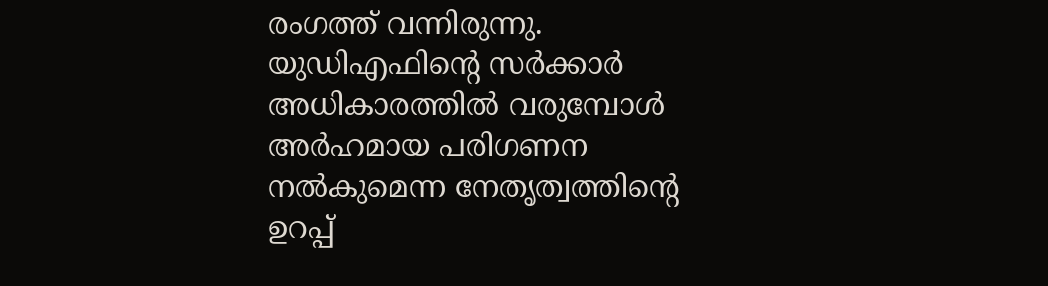രംഗത്ത് വന്നിരുന്നു. യുഡിഎഫിന്റെ സര്‍ക്കാര്‍ അധികാരത്തില്‍ വരുമ്പോള്‍ അര്‍ഹമായ പരിഗണന നല്‍കുമെന്ന നേതൃത്വത്തിന്റെ ഉറപ്പ്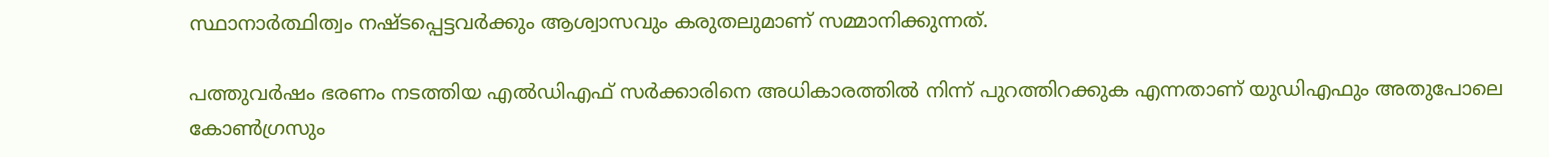സ്ഥാനാര്‍ത്ഥിത്വം നഷ്ടപ്പെട്ടവര്‍ക്കും ആശ്വാസവും കരുതലുമാണ് സമ്മാനിക്കുന്നത്.

പത്തുവര്‍ഷം ഭരണം നടത്തിയ എല്‍ഡിഎഫ് സര്‍ക്കാരിനെ അധികാരത്തില്‍ നിന്ന് പുറത്തിറക്കുക എന്നതാണ് യുഡിഎഫും അതുപോലെ കോണ്‍ഗ്രസും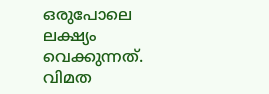ഒരുപോലെ ലക്ഷ്യം വെക്കുന്നത്. വിമത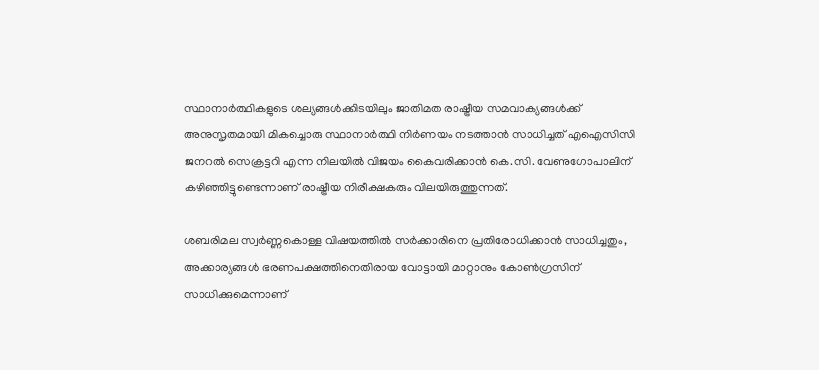സ്ഥാനാര്‍ത്ഥികളുടെ ശല്യങ്ങള്‍ക്കിടയിലും ജാതിമത രാഷ്ട്രീയ സമവാക്യങ്ങള്‍ക്ക് അനുസൃതമായി മികച്ചൊരു സ്ഥാനാര്‍ത്ഥി നിര്‍ണയം നടത്താന്‍ സാധിച്ചത് എഐസിസി ജനറല്‍ സെക്രട്ടറി എന്ന നിലയില്‍ വിജയം കൈവരിക്കാന്‍ കെ.സി. വേണുഗോപാലിന് കഴിഞ്ഞിട്ടുണ്ടെന്നാണ് രാഷ്ട്രീയ നിരീക്ഷകരും വിലയിരുത്തുന്നത്.

ശബരിമല സ്വര്‍ണ്ണകൊള്ള വിഷയത്തില്‍ സര്‍ക്കാരിനെ പ്രതിരോധിക്കാന്‍ സാധിച്ചതും, അക്കാര്യങ്ങള്‍ ഭരണപക്ഷത്തിനെതിരായ വോട്ടായി മാറ്റാനും കോണ്‍ഗ്രസിന് സാധിക്കുമെന്നാണ്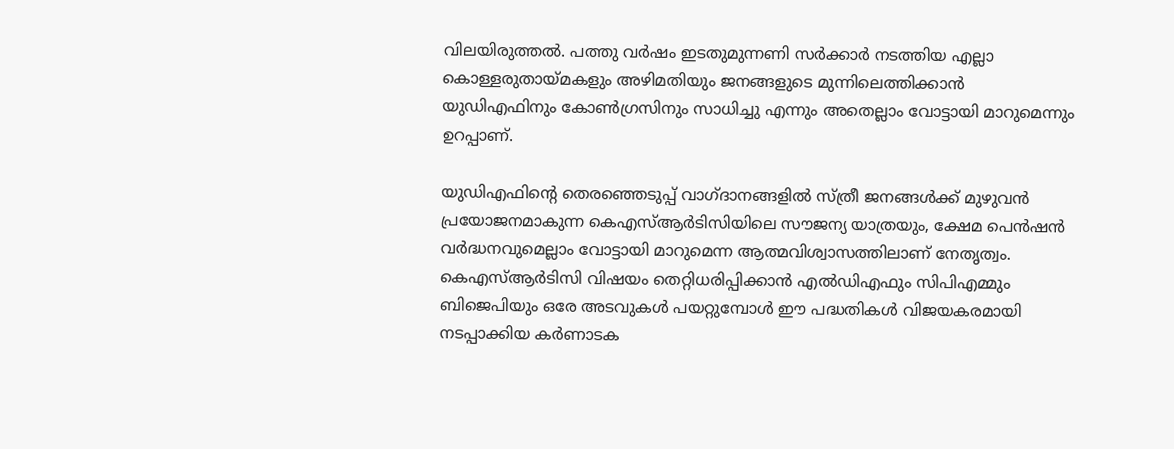വിലയിരുത്തല്‍. പത്തു വര്‍ഷം ഇടതുമുന്നണി സര്‍ക്കാര്‍ നടത്തിയ എല്ലാ കൊള്ളരുതായ്മകളും അഴിമതിയും ജനങ്ങളുടെ മുന്നിലെത്തിക്കാന്‍ യുഡിഎഫിനും കോണ്‍ഗ്രസിനും സാധിച്ചു എന്നും അതെല്ലാം വോട്ടായി മാറുമെന്നും ഉറപ്പാണ്.

യുഡിഎഫിന്റെ തെരഞ്ഞെടുപ്പ് വാഗ്ദാനങ്ങളില്‍ സ്ത്രീ ജനങ്ങള്‍ക്ക് മുഴുവന്‍ പ്രയോജനമാകുന്ന കെഎസ്ആര്‍ടിസിയിലെ സൗജന്യ യാത്രയും, ക്ഷേമ പെന്‍ഷന്‍ വര്‍ദ്ധനവുമെല്ലാം വോട്ടായി മാറുമെന്ന ആത്മവിശ്വാസത്തിലാണ് നേതൃത്വം. കെഎസ്ആര്‍ടിസി വിഷയം തെറ്റിധരിപ്പിക്കാന്‍ എല്‍ഡിഎഫും സിപിഎമ്മും ബിജെപിയും ഒരേ അടവുകള്‍ പയറ്റുമ്പോള്‍ ഈ പദ്ധതികള്‍ വിജയകരമായി നടപ്പാക്കിയ കര്‍ണാടക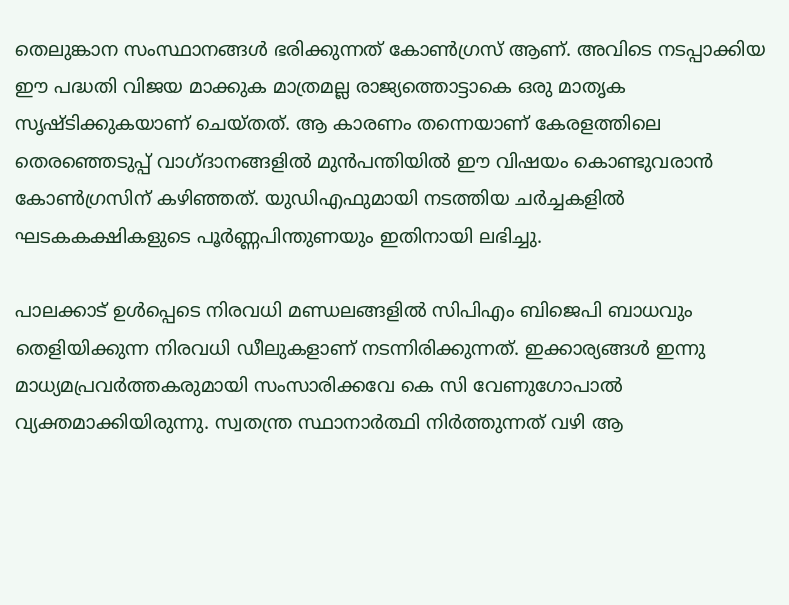തെലുങ്കാന സംസ്ഥാനങ്ങള്‍ ഭരിക്കുന്നത് കോണ്‍ഗ്രസ് ആണ്. അവിടെ നടപ്പാക്കിയ ഈ പദ്ധതി വിജയ മാക്കുക മാത്രമല്ല രാജ്യത്തൊട്ടാകെ ഒരു മാതൃക സൃഷ്ടിക്കുകയാണ് ചെയ്തത്. ആ കാരണം തന്നെയാണ് കേരളത്തിലെ തെരഞ്ഞെടുപ്പ് വാഗ്ദാനങ്ങളില്‍ മുന്‍പന്തിയില്‍ ഈ വിഷയം കൊണ്ടുവരാന്‍ കോണ്‍ഗ്രസിന് കഴിഞ്ഞത്. യുഡിഎഫുമായി നടത്തിയ ചര്‍ച്ചകളില്‍ ഘടകകക്ഷികളുടെ പൂര്‍ണ്ണപിന്തുണയും ഇതിനായി ലഭിച്ചു.

പാലക്കാട് ഉള്‍പ്പെടെ നിരവധി മണ്ഡലങ്ങളില്‍ സിപിഎം ബിജെപി ബാധവും തെളിയിക്കുന്ന നിരവധി ഡീലുകളാണ് നടന്നിരിക്കുന്നത്. ഇക്കാര്യങ്ങള്‍ ഇന്നു മാധ്യമപ്രവര്‍ത്തകരുമായി സംസാരിക്കവേ കെ സി വേണുഗോപാല്‍ വ്യക്തമാക്കിയിരുന്നു. സ്വതന്ത്ര സ്ഥാനാര്‍ത്ഥി നിര്‍ത്തുന്നത് വഴി ആ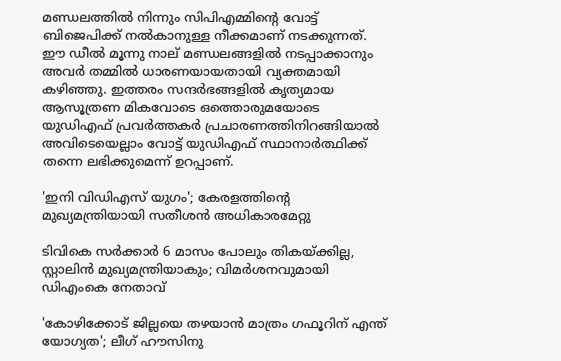മണ്ഡലത്തില്‍ നിന്നും സിപിഎമ്മിന്റെ വോട്ട് ബിജെപിക്ക് നല്‍കാനുള്ള നീക്കമാണ് നടക്കുന്നത്. ഈ ഡീല്‍ മൂന്നു നാല് മണ്ഡലങ്ങളില്‍ നടപ്പാക്കാനും അവര്‍ തമ്മില്‍ ധാരണയായതായി വ്യക്തമായി കഴിഞ്ഞു. ഇത്തരം സന്ദര്‍ഭങ്ങളില്‍ കൃത്യമായ ആസൂത്രണ മികവോടെ ഒത്തൊരുമയോടെ യുഡിഎഫ് പ്രവര്‍ത്തകര്‍ പ്രചാരണത്തിനിറങ്ങിയാല്‍ അവിടെയെല്ലാം വോട്ട് യുഡിഎഫ് സ്ഥാനാര്‍ത്ഥിക്ക് തന്നെ ലഭിക്കുമെന്ന് ഉറപ്പാണ്.

'ഇനി വിഡിഎസ് യുഗം'; കേരളത്തിന്‍റെ മുഖ‍്യമന്ത്രിയായി സതീശൻ അധികാരമേറ്റു

ടിവികെ സർക്കാർ 6 മാസം പോലും തികയ്ക്കില്ല, സ്റ്റാലിൻ മുഖ‍്യമന്ത്രിയാകും; വിമർശനവുമായി ഡിഎംകെ നേതാവ്

'കോഴിക്കോട് ജില്ലയെ തഴയാൻ മാത്രം ഗഫൂറിന് എന്ത് യോഗ‍്യത'; ലീഗ് ഹൗസിനു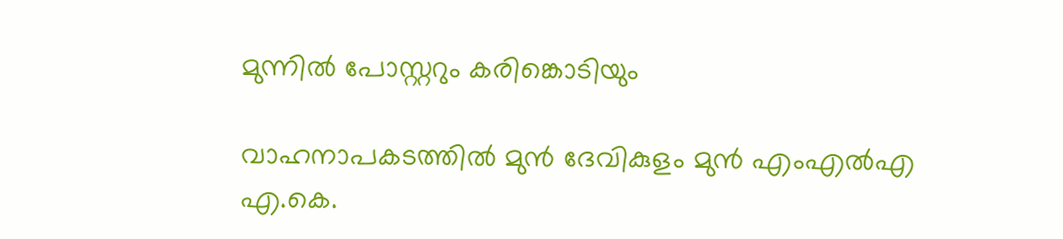മുന്നിൽ പോസ്റ്ററും കരിങ്കൊടിയും

വാഹനാപകടത്തിൽ മുൻ ദേവികുളം മുൻ എംഎൽഎ എ.കെ.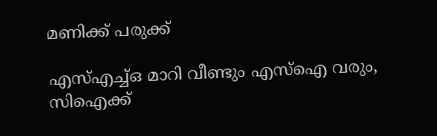മണിക്ക് പരുക്ക്

എസ്എച്ച്ഒ മാറി വീണ്ടും എസ്ഐ വരും, സിഐക്ക്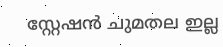സ്റ്റേഷൻ ചുമതല ഇല്ല